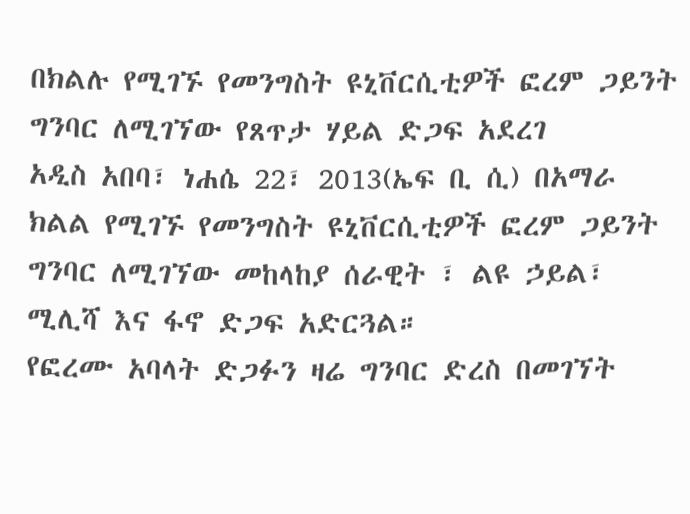በክልሉ የሚገኙ የመንግስት ዩኒቨርሲቲዎች ፎረም ጋይንት ግንባር ለሚገኘው የጸጥታ ሃይል ድጋፍ አደረገ
አዲስ አበባ፣ ነሐሴ 22፣ 2013(ኤፍ ቢ ሲ) በአማራ ክልል የሚገኙ የመንግስት ዩኒቨርሲቲዎች ፎረም ጋይንት ግንባር ለሚገኘው መከላከያ ሰራዊት ፣ ልዩ ኃይል፣ ሚሊሻ እና ፋኖ ድጋፍ አድርጓል።
የፎረሙ አባላት ድጋፉን ዛሬ ግንባር ድረስ በመገኘት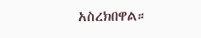አስረክበዋል።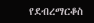የደብረማርቆስ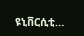ዩኒቨርሲቲ…